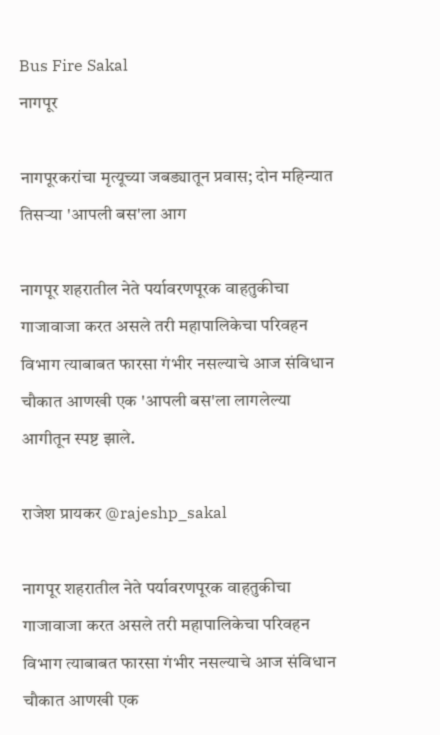Bus Fire Sakal
नागपूर

नागपूरकरांचा मृत्यूच्या जबड्यातून प्रवास; दोन महिन्यात तिसऱ्या 'आपली बस'ला आग

नागपूर शहरातील नेते पर्यावरणपूरक वाहतुकीचा गाजावाजा करत असले तरी महापालिकेचा परिवहन विभाग त्याबाबत फारसा गंभीर नसल्याचे आज संविधान चौकात आणखी एक 'आपली बस'ला लागलेल्या आगीतून स्पष्ट झाले.

राजेश प्रायकर @rajeshp_sakal

नागपूर शहरातील नेते पर्यावरणपूरक वाहतुकीचा गाजावाजा करत असले तरी महापालिकेचा परिवहन विभाग त्याबाबत फारसा गंभीर नसल्याचे आज संविधान चौकात आणखी एक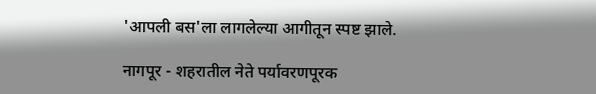'आपली बस'ला लागलेल्या आगीतून स्पष्ट झाले.

नागपूर - शहरातील नेते पर्यावरणपूरक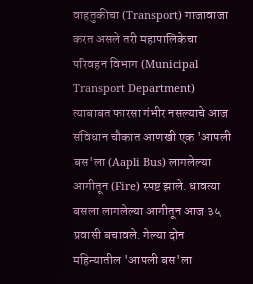वाहतुकीचा (Transport) गाजावाजा करत असले तरी महापालिकेचा परिवहन विभाग (Municipal Transport Department) त्याबाबत फारसा गंभीर नसल्याचे आज संविधान चौकात आणखी एक 'आपली बस'ला (Aapli Bus) लागलेल्या आगीतून (Fire) स्पष्ट झाले. धावत्या बसला लागलेल्या आगीतून आज ३५ प्रवासी बचावले. गेल्या दोन महिन्यातील 'आपली बस'ला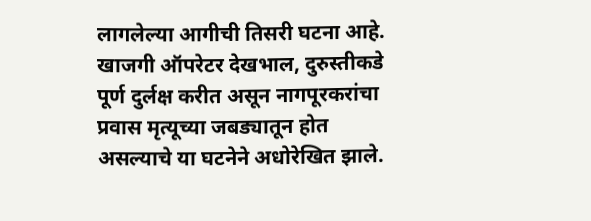लागलेल्या आगीची तिसरी घटना आहे. खाजगी ऑपरेटर देखभाल, दुरुस्तीकडे पूर्ण दुर्लक्ष करीत असून नागपूरकरांचा प्रवास मृत्यूच्या जबड्यातून होत असल्याचे या घटनेने अधोरेखित झाले.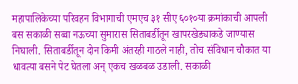महापालिकेच्या परिवहन विभागाची एमएच ३१ सीए ६०१०या क्रमांकाची आपली बस सकाळी सव्वा नऊच्या सुमारास सिताबर्डीतून खापरखेड्याकडे जाण्यास निघाली. सिताबर्डीतून दोन किमी अंतरही गाठले नाही, तोच संविधान चौकात या धावत्या बसने पेट घेतला अन् एकच खळबळ उडाली. सकाळी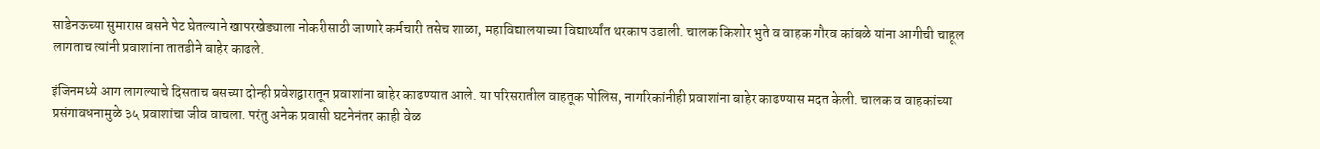साडेनऊच्या सुमारास बसने पेट घेतल्याने खापरखेड्याला नोकरीसाठी जाणारे कर्मचारी तसेच शाळा, महाविद्यालयाच्या विद्यार्थ्यांत थरकाप उडाली. चालक किशोर भुते व वाहक गौरव कांबळे यांना आगीची चाहूल लागताच त्यांनी प्रवाशांना तातडीने बाहेर काढले.

इंजिनमध्ये आग लागल्याचे दिसताच बसच्या दोन्ही प्रवेशद्वारातून प्रवाशांना बाहेर काढण्यात आले. या परिसरातील वाहतूक पोलिस, नागरिकांनीही प्रवाशांना बाहेर काढण्यास मदत केली. चालक व वाहकांच्या प्रसंगावधनामुळे ३५ प्रवाशांचा जीव वाचला. परंतु अनेक प्रवासी घटनेनंतर काही वेळ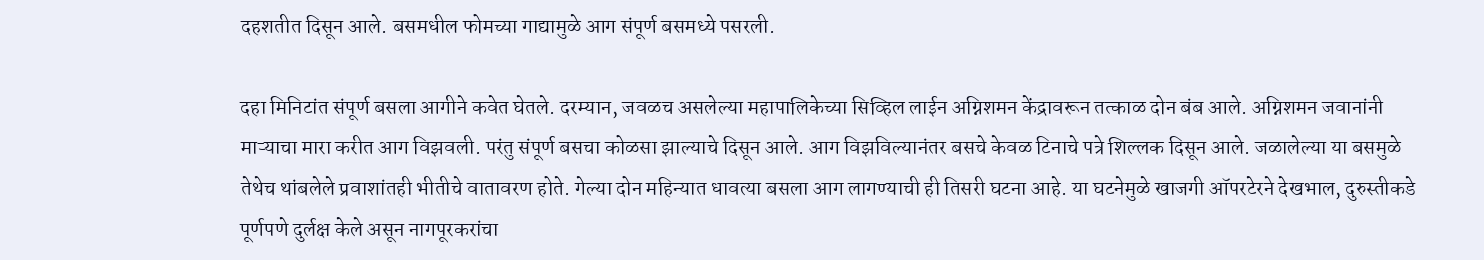दहशतीत दिसून आले. बसमधील फोमच्या गाद्यामुळे आग संपूर्ण बसमध्ये पसरली.

दहा मिनिटांत संपूर्ण बसला आगीने कवेत घेतले. दरम्यान, जवळच असलेल्या महापालिकेच्या सिव्हिल लाईन अग्निशमन केंद्रावरून तत्काळ दोन बंब आले. अग्निशमन जवानांनी माऱ्याचा मारा करीत आग विझवली. परंतु संपूर्ण बसचा कोळसा झाल्याचे दिसून आले. आग विझविल्यानंतर बसचे केवळ टिनाचे पत्रे शिल्लक दिसून आले. जळालेल्या या बसमुळे तेथेच थांबलेले प्रवाशांतही भीतीचे वातावरण होते. गेल्या दोन महिन्यात धावत्या बसला आग लागण्याची ही तिसरी घटना आहे. या घटनेमुळे खाजगी ऑपरटेरने देखभाल, दुरुस्तीकडे पूर्णपणे दुर्लक्ष केले असून नागपूरकरांचा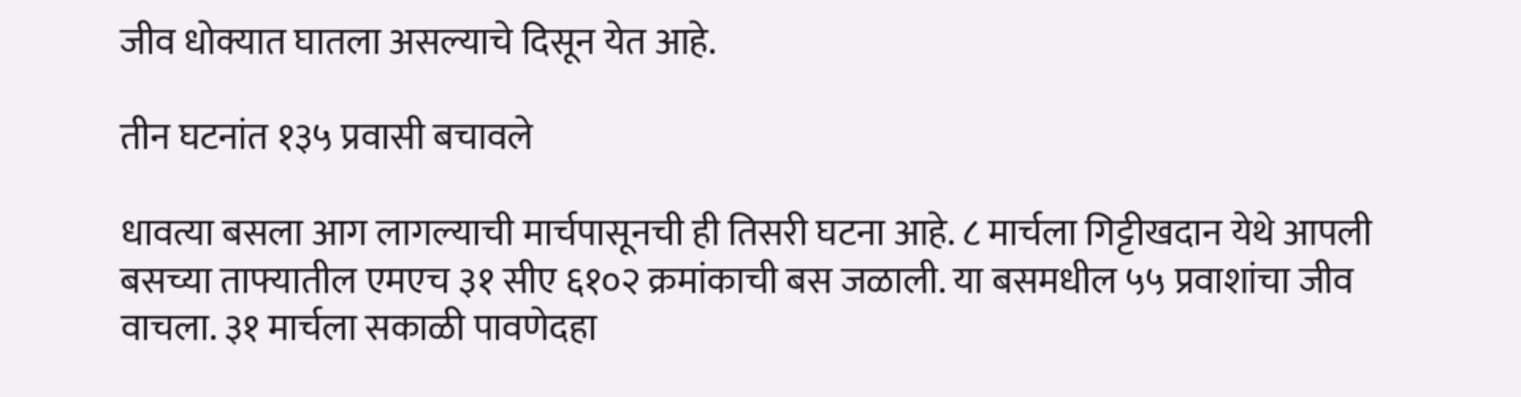जीव धोक्यात घातला असल्याचे दिसून येत आहे.

तीन घटनांत १३५ प्रवासी बचावले

धावत्या बसला आग लागल्याची मार्चपासूनची ही तिसरी घटना आहे. ८ मार्चला गिट्टीखदान येथे आपली बसच्या ताफ्यातील एमएच ३१ सीए ६१०२ क्रमांकाची बस जळाली. या बसमधील ५५ प्रवाशांचा जीव वाचला. ३१ मार्चला सकाळी पावणेदहा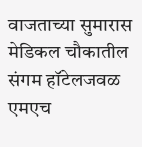वाजताच्या सुमारास मेडिकल चौकातील संगम हॉटेलजवळ एमएच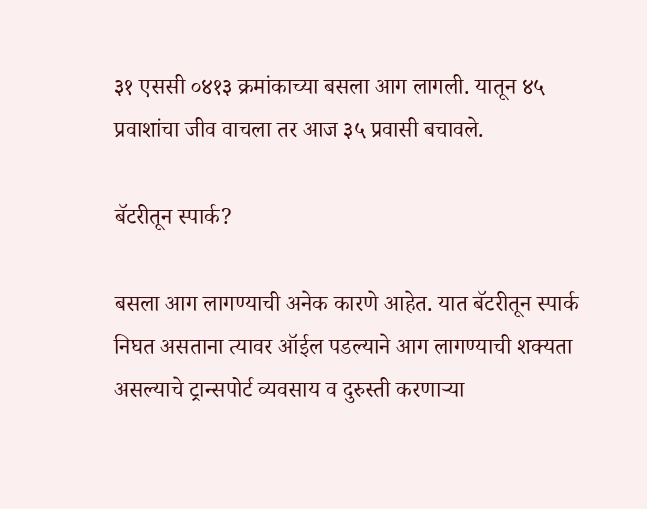३१ एससी ०४१३ क्रमांकाच्या बसला आग लागली. यातून ४५ प्रवाशांचा जीव वाचला तर आज ३५ प्रवासी बचावले.

बॅटरीतून स्पार्क?

बसला आग लागण्याची अनेक कारणे आहेत. यात बॅटरीतून स्पार्क निघत असताना त्यावर ऑईल पडल्याने आग लागण्याची शक्यता असल्याचे ट्रान्सपोर्ट व्यवसाय व दुरुस्ती करणाऱ्या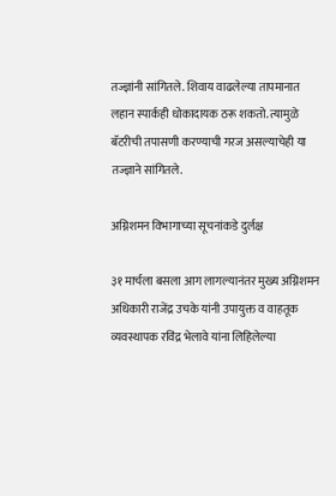तज्ज्ञांनी सांगितले. शिवाय वाढलेल्या तापमानात लहान स्पार्कही धोकादायक ठरू शकतो. त्यामुळे बॅटरीची तपासणी करण्याची गरज असल्याचेही या तज्ज्ञाने सांगितले.

अग्निशमन विभागाच्या सूचनांकडे दुर्लक्ष

३१ मार्चला बसला आग लागल्यानंतर मुख्य अग्निशमन अधिकारी राजेंद्र उचके यांनी उपायुक्त व वाहतूक व्यवस्थापक रविंद्र भेलावे यांना लिहिलेल्या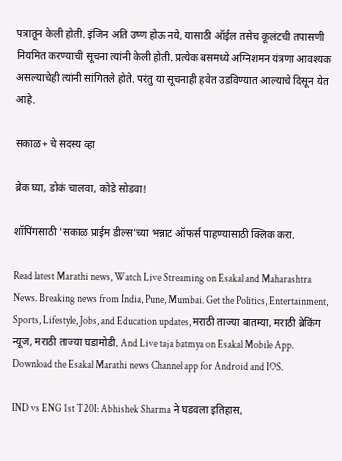पत्रातून केली होती. इंजिन अति उष्ण होऊ नये, यासाठी ऑईल तसेच कूलंटची तपासणी नियमित करण्याची सूचना त्यांनी केली होती. प्रत्येक बसमध्ये अग्निशमन यंत्रणा आवश्यक असल्याचेही त्यांनी सांगितले होते. परंतु या सूचनाही हवेत उडविण्यात आल्याचे दिसून येत आहे.

सकाळ+ चे सदस्य व्हा

ब्रेक घ्या, डोकं चालवा, कोडे सोडवा!

शॉपिंगसाठी 'सकाळ प्राईम डील्स'च्या भन्नाट ऑफर्स पाहण्यासाठी क्लिक करा.

Read latest Marathi news, Watch Live Streaming on Esakal and Maharashtra News. Breaking news from India, Pune, Mumbai. Get the Politics, Entertainment, Sports, Lifestyle, Jobs, and Education updates, मराठी ताज्या बातम्या, मराठी ब्रेकिंग न्यूज, मराठी ताज्या घडामोडी. And Live taja batmya on Esakal Mobile App. Download the Esakal Marathi news Channel app for Android and IOS.

IND vs ENG 1st T20I: Abhishek Sharma ने घडवला इतिहास,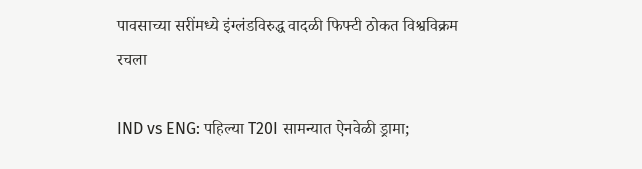पावसाच्या सरींमध्ये इंग्लंडविरुद्ध वादळी फिफ्टी ठोकत विश्वविक्रम रचला

IND vs ENG: पहिल्या T20I सामन्यात ऐनवेळी ड्रामा;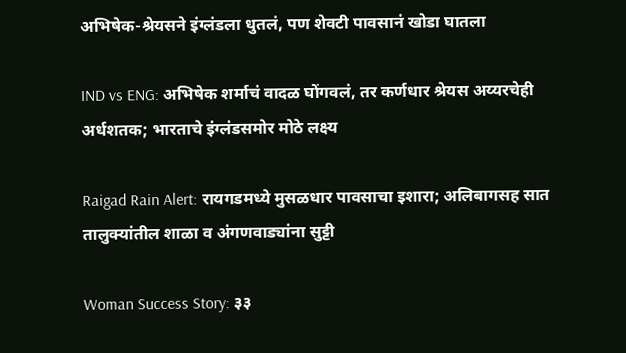अभिषेक-श्रेयसने इंग्लंडला धुतलं, पण शेवटी पावसानं खोडा घातला

IND vs ENG: अभिषेक शर्माचं वादळ घोंगवलं, तर कर्णधार श्रेयस अय्यरचेही अर्धशतक; भारताचे इंग्लंडसमोर मोठे लक्ष्य

Raigad Rain Alert: रायगडमध्ये मुसळधार पावसाचा इशारा; अलिबागसह सात तालुक्यांतील शाळा व अंगणवाड्यांना सुट्टी

Woman Success Story: ३३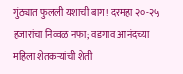गुंठ्यात फुलली यशाची बाग! दरमहा २०-२५ हजारांचा निव्वळ नफा; वडगाव आनंदच्या महिला शेतकऱ्यांची शेती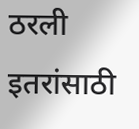ठरली इतरांसाठी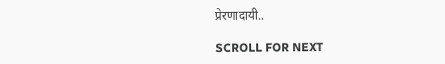प्रेरणादायी..

SCROLL FOR NEXT